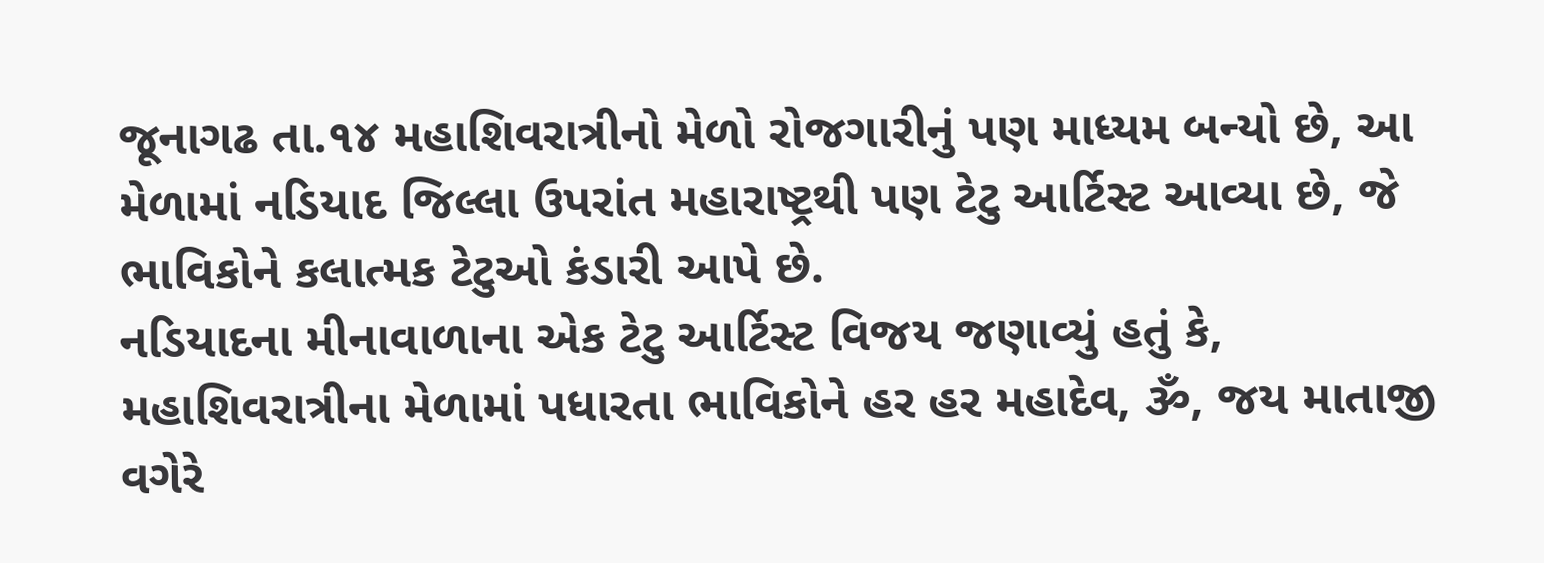જૂનાગઢ તા.૧૪ મહાશિવરાત્રીનો મેળો રોજગારીનું પણ માધ્યમ બન્યો છે, આ મેળામાં નડિયાદ જિલ્લા ઉપરાંત મહારાષ્ટ્રથી પણ ટેટુ આર્ટિસ્ટ આવ્યા છે, જે ભાવિકોને કલાત્મક ટેટુઓ કંડારી આપે છે.
નડિયાદના મીનાવાળાના એક ટેટુ આર્ટિસ્ટ વિજય જણાવ્યું હતું કે, મહાશિવરાત્રીના મેળામાં પધારતા ભાવિકોને હર હર મહાદેવ, ૐ, જય માતાજી વગેરે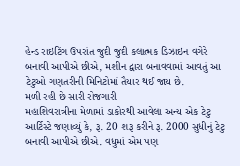હેન્ડ રાઇટિંગ ઉપરાંત જુદી જુદી કલાત્મક ડિઝાઇન વગેરે બનાવી આપીએ છીએ, મશીન દ્વારા બનાવવામાં આવતું આ ટેટુઓ ગણતરીની મિનિટોમાં તૈયાર થઈ જાય છે.
મળી રહી છે સારી રોજગારી
મહાશિવરાત્રીના મેળામાં ડાકોરથી આવેલા અન્ય એક ટેટુ આર્ટિસ્ટે જણાવ્યું કે, રૂ. 20 શરૂ કરીને રૂ. 2000 સુધીનું ટેટુ બનાવી આપીએ છીએ. વધુમાં એમ પણ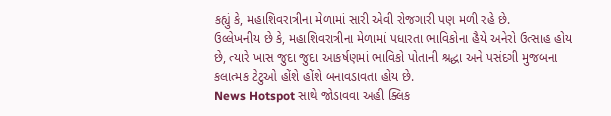કહ્યું કે, મહાશિવરાત્રીના મેળામાં સારી એવી રોજગારી પણ મળી રહે છે.
ઉલ્લેખનીય છે કે, મહાશિવરાત્રીના મેળામાં પધારતા ભાવિકોના હૈયે અનેરો ઉત્સાહ હોય છે, ત્યારે ખાસ જુદા જુદા આકર્ષણમાં ભાવિકો પોતાની શ્રદ્ધા અને પસંદગી મુજબના કલાત્મક ટેટુઓ હોંશે હોંશે બનાવડાવતા હોય છે.
News Hotspot સાથે જોડાવવા અહી ક્લિક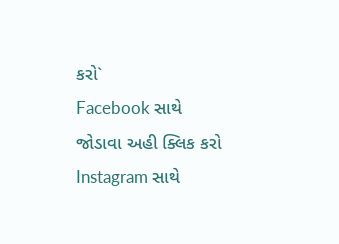કરો`
Facebook સાથે જોડાવા અહી ક્લિક કરો
Instagram સાથે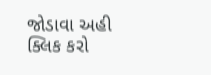જોડાવા અહી ક્લિક કરો